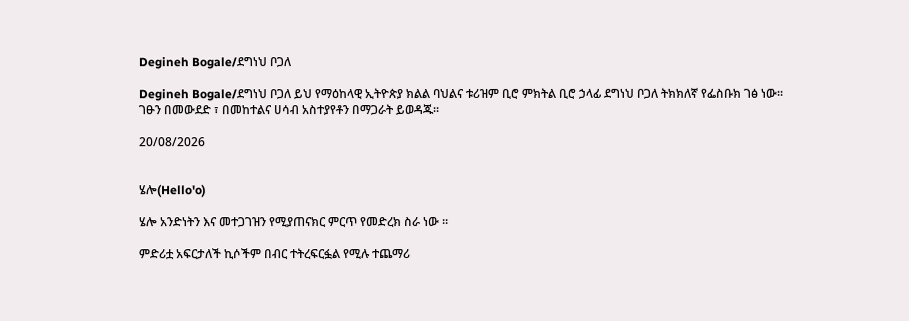Degineh Bogale/ደግነህ ቦጋለ

Degineh Bogale/ደግነህ ቦጋለ ይህ የማዕከላዊ ኢትዮጵያ ክልል ባህልና ቱሪዝም ቢሮ ምክትል ቢሮ ኃላፊ ደግነህ ቦጋለ ትክክለኛ የፌስቡክ ገፅ ነው።
ገፁን በመውደድ ፣ በመከተልና ሀሳብ አስተያየቶን በማጋራት ይወዳጁ።

20/08/2026


ሄሎ(Hello'o)

ሄሎ አንድነትን እና መተጋገዝን የሚያጠናክር ምርጥ የመድረክ ስራ ነው ።

ምድሪቷ አፍርታለች ኪሶችም በብር ተትረፍርፏል የሚሉ ተጨማሪ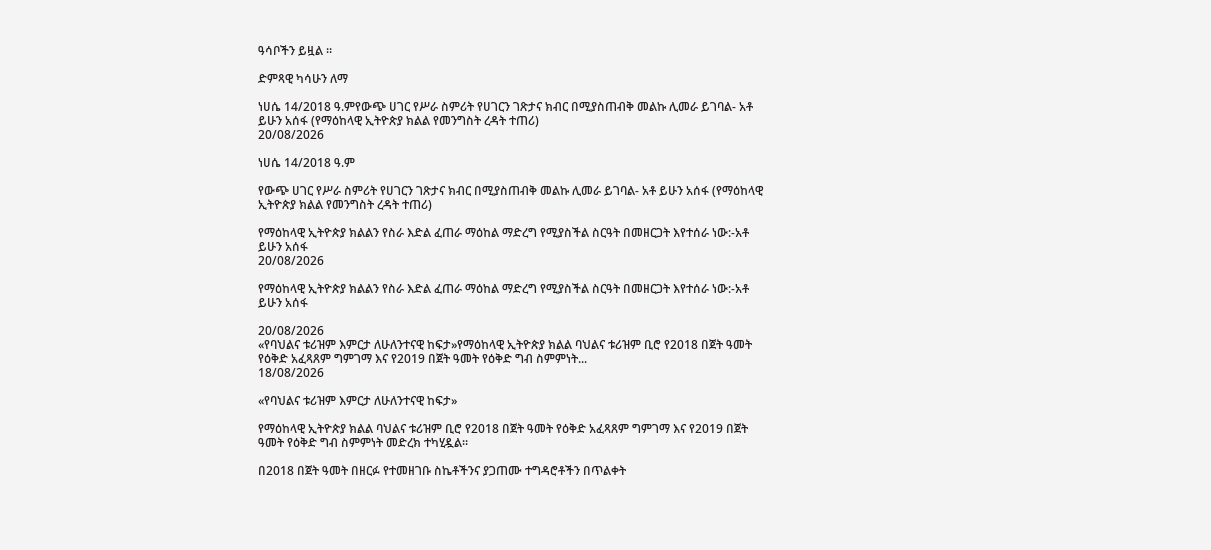ዓሳቦችን ይዟል ።

ድምጻዊ ካሳሁን ለማ

ነሀሴ 14/2018 ዓ.ምየውጭ ሀገር የሥራ ስምሪት የሀገርን ገጽታና ክብር በሚያስጠብቅ መልኩ ሊመራ ይገባል- አቶ ይሁን አሰፋ (የማዕከላዊ ኢትዮጵያ ክልል የመንግስት ረዳት ተጠሪ)
20/08/2026

ነሀሴ 14/2018 ዓ.ም

የውጭ ሀገር የሥራ ስምሪት የሀገርን ገጽታና ክብር በሚያስጠብቅ መልኩ ሊመራ ይገባል- አቶ ይሁን አሰፋ (የማዕከላዊ ኢትዮጵያ ክልል የመንግስት ረዳት ተጠሪ)

የማዕከላዊ ኢትዮጵያ ክልልን የስራ እድል ፈጠራ ማዕከል ማድረግ የሚያስችል ስርዓት በመዘርጋት እየተሰራ ነው:-አቶ ይሁን አሰፋ
20/08/2026

የማዕከላዊ ኢትዮጵያ ክልልን የስራ እድል ፈጠራ ማዕከል ማድረግ የሚያስችል ስርዓት በመዘርጋት እየተሰራ ነው:-አቶ ይሁን አሰፋ

20/08/2026
«የባህልና ቱሪዝም እምርታ ለሁለንተናዊ ከፍታ»የማዕከላዊ ኢትዮጵያ ክልል ባህልና ቱሪዝም ቢሮ የ2018 በጀት ዓመት የዕቅድ አፈጻጸም ግምገማ እና የ2019 በጀት ዓመት የዕቅድ ግብ ስምምነት...
18/08/2026

«የባህልና ቱሪዝም እምርታ ለሁለንተናዊ ከፍታ»

የማዕከላዊ ኢትዮጵያ ክልል ባህልና ቱሪዝም ቢሮ የ2018 በጀት ዓመት የዕቅድ አፈጻጸም ግምገማ እና የ2019 በጀት ዓመት የዕቅድ ግብ ስምምነት መድረክ ተካሂዷል።

በ2018 በጀት ዓመት በዘርፉ የተመዘገቡ ስኬቶችንና ያጋጠሙ ተግዳሮቶችን በጥልቀት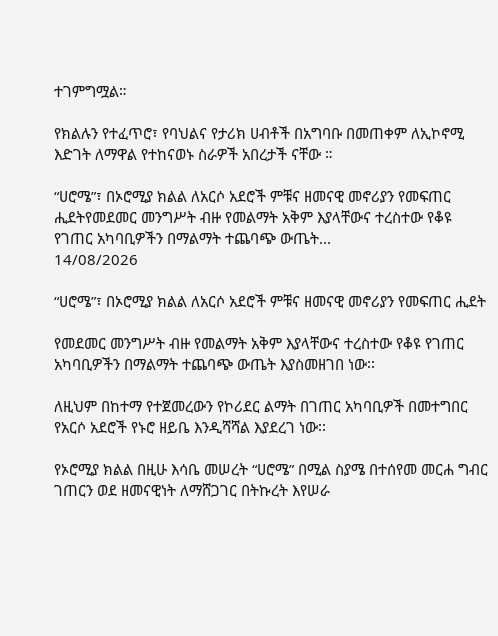ተገምግሟል።

የክልሉን የተፈጥሮ፣ የባህልና የታሪክ ሀብቶች በአግባቡ በመጠቀም ለኢኮኖሚ እድገት ለማዋል የተከናወኑ ስራዎች አበረታች ናቸው ።

“ሀሮሜ”፣ በኦሮሚያ ክልል ለአርሶ አደሮች ምቹና ዘመናዊ መኖሪያን የመፍጠር ሒደትየመደመር መንግሥት ብዙ የመልማት አቅም እያላቸውና ተረስተው የቆዩ የገጠር አካባቢዎችን በማልማት ተጨባጭ ውጤት...
14/08/2026

“ሀሮሜ”፣ በኦሮሚያ ክልል ለአርሶ አደሮች ምቹና ዘመናዊ መኖሪያን የመፍጠር ሒደት

የመደመር መንግሥት ብዙ የመልማት አቅም እያላቸውና ተረስተው የቆዩ የገጠር አካባቢዎችን በማልማት ተጨባጭ ውጤት እያስመዘገበ ነው፡፡

ለዚህም በከተማ የተጀመረውን የኮሪደር ልማት በገጠር አካባቢዎች በመተግበር የአርሶ አደሮች የኑሮ ዘይቤ እንዲሻሻል እያደረገ ነው፡፡

የኦሮሚያ ክልል በዚሁ እሳቤ መሠረት “ሀሮሜ” በሚል ስያሜ በተሰየመ መርሐ ግብር ገጠርን ወደ ዘመናዊነት ለማሸጋገር በትኩረት እየሠራ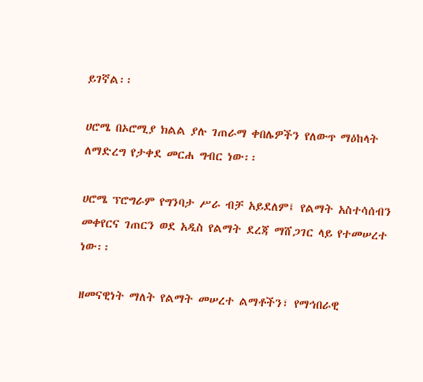ይገኛል፡፡

ሀሮሜ በኦሮሚያ ክልል ያሉ ገጠራማ ቀበሌዎችን የለውጥ ማዕከላት ለማድረግ የታቀደ መርሐ ግብር ነው፡፡

ሀሮሜ ፕሮግራም የግንባታ ሥራ ብቻ አይደለም፤ የልማት አስተሳሰብን መቀየርና ገጠርን ወደ አዲስ የልማት ደረጃ ማሸጋገር ላይ የተመሠረተ ነው፡፡

ዘመናዊነት ማለት የልማት መሠረተ ልማቶችን፣ የማኅበራዊ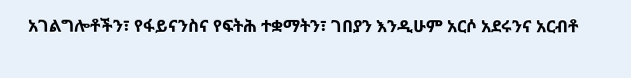አገልግሎቶችን፣ የፋይናንስና የፍትሕ ተቋማትን፣ ገበያን እንዲሁም አርሶ አደሩንና አርብቶ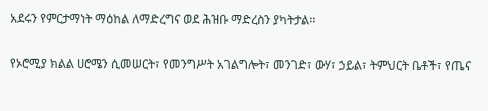አደሩን የምርታማነት ማዕከል ለማድረግና ወደ ሕዝቡ ማድረስን ያካትታል፡፡

የኦሮሚያ ክልል ሀሮሜን ሲመሠርት፣ የመንግሥት አገልግሎት፣ መንገድ፣ ውሃ፣ ኃይል፣ ትምህርት ቤቶች፣ የጤና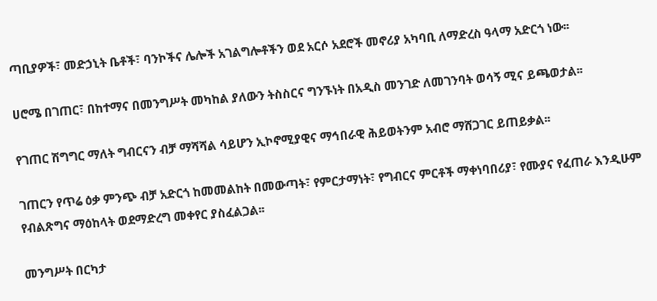ጣቢያዎች፣ መድኃኒት ቤቶች፣ ባንኮችና ሌሎች አገልግሎቶችን ወደ አርሶ አደሮች መኖሪያ አካባቢ ለማድረስ ዓላማ አድርጎ ነው፡፡

ሀሮሜ በገጠር፣ በከተማና በመንግሥት መካከል ያለውን ትስስርና ግንኙነት በአዲስ መንገድ ለመገንባት ወሳኝ ሚና ይጫወታል፡፡

የገጠር ሽግግር ማለት ግብርናን ብቻ ማሻሻል ሳይሆን ኢኮኖሚያዊና ማኅበራዊ ሕይወትንም አብሮ ማሸጋገር ይጠይቃል፡፡

ገጠርን የጥሬ ዕቃ ምንጭ ብቻ አድርጎ ከመመልከት በመውጣት፣ የምርታማነት፣ የግብርና ምርቶች ማቀነባበሪያ፣ የሙያና የፈጠራ እንዲሁም የብልጽግና ማዕከላት ወደማድረግ መቀየር ያስፈልጋል፡፡

መንግሥት በርካታ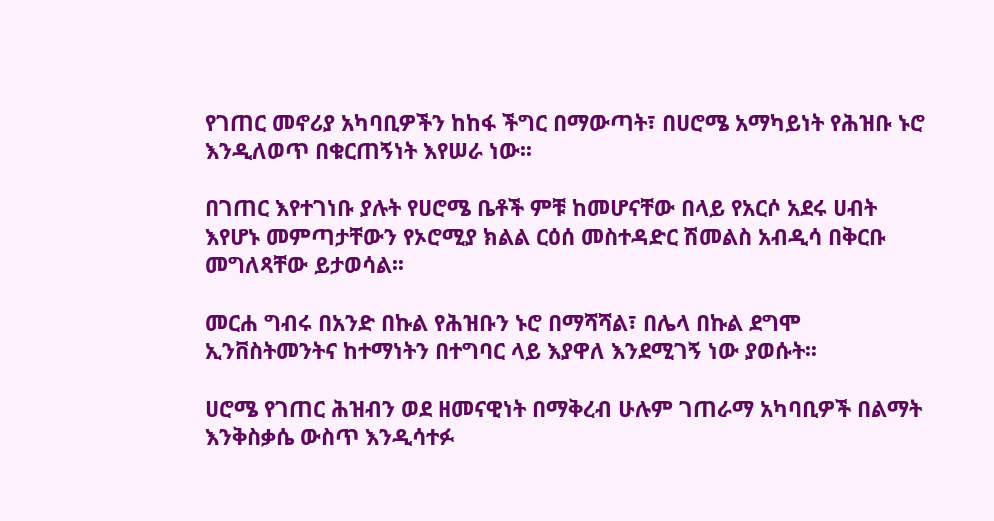የገጠር መኖሪያ አካባቢዎችን ከከፋ ችግር በማውጣት፣ በሀሮሜ አማካይነት የሕዝቡ ኑሮ እንዲለወጥ በቁርጠኝነት እየሠራ ነው፡፡

በገጠር እየተገነቡ ያሉት የሀሮሜ ቤቶች ምቹ ከመሆናቸው በላይ የአርሶ አደሩ ሀብት እየሆኑ መምጣታቸውን የኦሮሚያ ክልል ርዕሰ መስተዳድር ሽመልስ አብዲሳ በቅርቡ መግለጻቸው ይታወሳል፡፡

መርሐ ግብሩ በአንድ በኩል የሕዝቡን ኑሮ በማሻሻል፣ በሌላ በኩል ደግሞ ኢንቨስትመንትና ከተማነትን በተግባር ላይ እያዋለ እንደሚገኝ ነው ያወሱት፡፡

ሀሮሜ የገጠር ሕዝብን ወደ ዘመናዊነት በማቅረብ ሁሉም ገጠራማ አካባቢዎች በልማት እንቅስቃሴ ውስጥ እንዲሳተፉ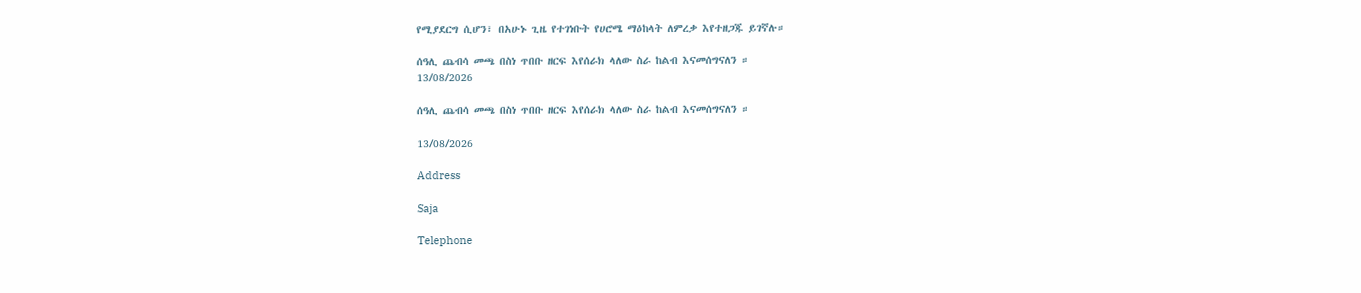የሚያደርግ ሲሆን፣ በአሁኑ ጊዜ የተገነቡት የሀሮሜ ማዕከላት ለምረቃ እየተዘጋጁ ይገኛሉ።

ሰዓሊ ጨብሳ መጫ በስነ ጥበቡ ዘርፍ እየሰራክ ላለው ስራ ከልብ እናመሰግናለን ።
13/08/2026

ሰዓሊ ጨብሳ መጫ በስነ ጥበቡ ዘርፍ እየሰራክ ላለው ስራ ከልብ እናመሰግናለን ።

13/08/2026

Address

Saja

Telephone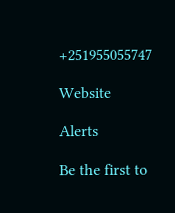+251955055747

Website

Alerts

Be the first to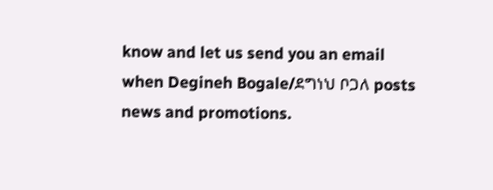know and let us send you an email when Degineh Bogale/ደግነህ ቦጋለ posts news and promotions.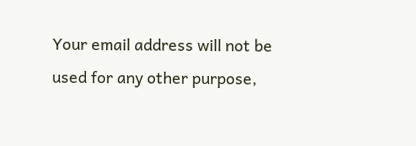Your email address will not be used for any other purpose,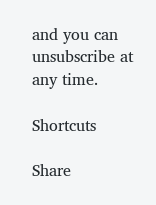and you can unsubscribe at any time.

Shortcuts

Share